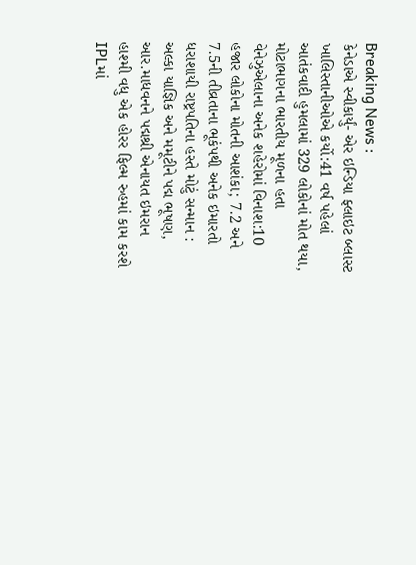Breaking News :
કેનેડાએ સ્વીકાર્યું- એર ઇન્ડિયા ફ્લાઇટ બ્લાસ્ટ ખાલિસ્તાનીઓએ કર્યો:41 વર્ષ પહેલાં આતંકવાદી હુમલામાં 329 લોકોનાં મોત થયા, મોટાભાગના ભારતીય મૂળના હતા વેનેઝુએલાના અનેક શહેરોમાં વિનાશ:10 હજાર લોકોના મોતની આશંકા; 7.2 અને 7.5ની તીવ્રતાના ભૂકંપથી અનેક ઇમારતો ધરાશાયી રાષ્ટ્રપતિના હસ્તે મોટું સન્માન : અલ્કા યાજ્ઞિક અને મમૂટીને પદ્મ ભૂષણ, આર.માધવનને પદ્મશ્રી એનાયત ઇમરાન હાશ્મી વધુ એક હોરર ફિલ્મ રુહમાં કામ કરશે IPLમાં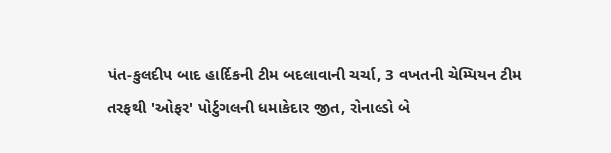પંત-કુલદીપ બાદ હાર્દિકની ટીમ બદલાવાની ચર્ચા, 3 વખતની ચેમ્પિયન ટીમ તરફથી 'ઓફર' પોર્ટુગલની ધમાકેદાર જીત, રોનાલ્ડો બે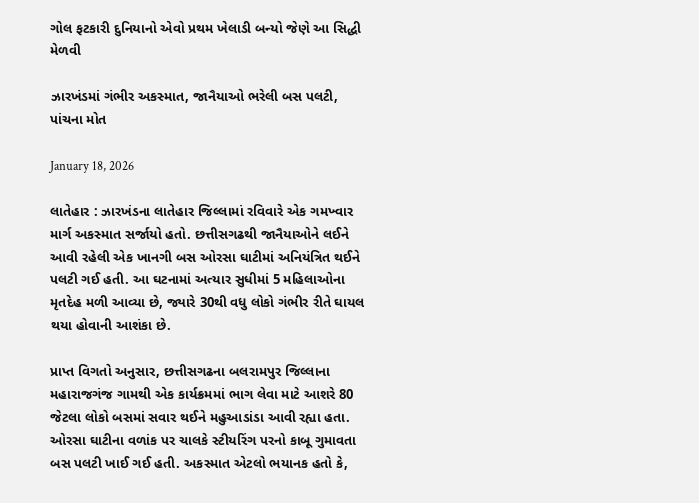ગોલ ફટકારી દુનિયાનો એવો પ્રથમ ખેલાડી બન્યો જેણે આ સિદ્ધી મેળવી

ઝારખંડમાં ગંભીર અકસ્માત, જાનૈયાઓ ભરેલી બસ પલટી, પાંચના મોત

January 18, 2026

લાતેહાર : ઝારખંડના લાતેહાર જિલ્લામાં રવિવારે એક ગમખ્વાર માર્ગ અકસ્માત સર્જાયો હતો. છત્તીસગઢથી જાનૈયાઓને લઈને આવી રહેલી એક ખાનગી બસ ઓરસા ઘાટીમાં અનિયંત્રિત થઈને પલટી ગઈ હતી. આ ઘટનામાં અત્યાર સુધીમાં 5 મહિલાઓના મૃતદેહ મળી આવ્યા છે, જ્યારે 30થી વધુ લોકો ગંભીર રીતે ઘાયલ થયા હોવાની આશંકા છે.

પ્રાપ્ત વિગતો અનુસાર, છત્તીસગઢના બલરામપુર જિલ્લાના મહારાજગંજ ગામથી એક કાર્યક્રમમાં ભાગ લેવા માટે આશરે 80 જેટલા લોકો બસમાં સવાર થઈને મહુઆડાંડા આવી રહ્યા હતા. ઓરસા ઘાટીના વળાંક પર ચાલકે સ્ટીયરિંગ પરનો કાબૂ ગુમાવતા બસ પલટી ખાઈ ગઈ હતી. અકસ્માત એટલો ભયાનક હતો કે,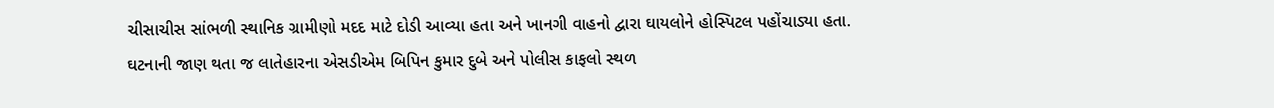ચીસાચીસ સાંભળી સ્થાનિક ગ્રામીણો મદદ માટે દોડી આવ્યા હતા અને ખાનગી વાહનો દ્વારા ઘાયલોને હોસ્પિટલ પહોંચાડ્યા હતા.
ઘટનાની જાણ થતા જ લાતેહારના એસડીએમ બિપિન કુમાર દુબે અને પોલીસ કાફલો સ્થળ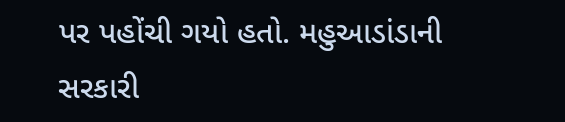પર પહોંચી ગયો હતો. મહુઆડાંડાની સરકારી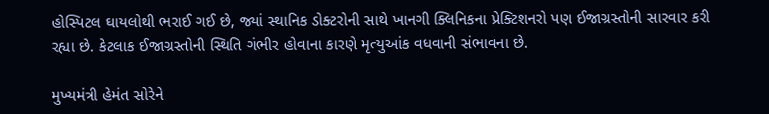હોસ્પિટલ ઘાયલોથી ભરાઈ ગઈ છે, જ્યાં સ્થાનિક ડોક્ટરોની સાથે ખાનગી ક્લિનિકના પ્રેક્ટિશનરો પણ ઈજાગ્રસ્તોની સારવાર કરી રહ્યા છે. કેટલાક ઈજાગ્રસ્તોની સ્થિતિ ગંભીર હોવાના કારણે મૃત્યુઆંક વધવાની સંભાવના છે.

મુખ્યમંત્રી હેમંત સોરેને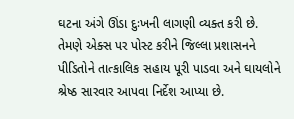ઘટના અંગે ઊંડા દુઃખની લાગણી વ્યક્ત કરી છે. તેમણે એક્સ પર પોસ્ટ કરીને જિલ્લા પ્રશાસનને પીડિતોને તાત્કાલિક સહાય પૂરી પાડવા અને ઘાયલોને શ્રેષ્ઠ સારવાર આપવા નિર્દેશ આપ્યા છે.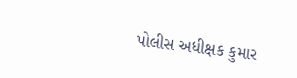પોલીસ અધીક્ષક કુમાર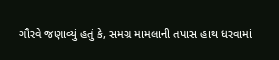ગૌરવે જણાવ્યું હતું કે, સમગ્ર મામલાની તપાસ હાથ ધરવામાં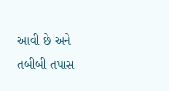આવી છે અને તબીબી તપાસ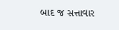બાદ જ સત્તાવાર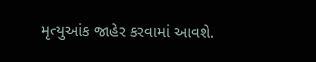મૃત્યુઆંક જાહેર કરવામાં આવશે.